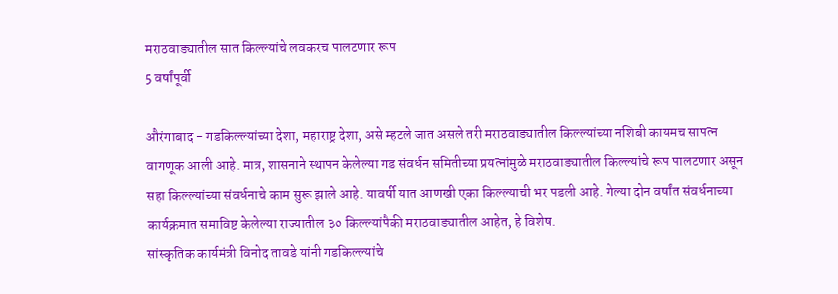मराठवाड्यातील सात किल्ल्यांचे लवकरच पालटणार रूप
5 वर्षांपूर्वी

औरंगाबाद - गडकिल्ल्यांच्या देशा, महाराष्ट्र देशा, असे म्हटले जात असले तरी मराठवाड्यातील किल्ल्यांच्या नशिबी कायमच सापत्न वागणूक आली आहे. मात्र, शासनाने स्थापन केलेल्या गड संवर्धन समितीच्या प्रयत्नांमुळे मराठवाड्यातील किल्ल्यांचे रूप पालटणार असून सहा किल्ल्यांच्या संवर्धनाचे काम सुरू झाले आहे. यावर्षी यात आणखी एका किल्ल्याची भर पडली आहे. गेल्या दोन वर्षांत संवर्धनाच्या कार्यक्रमात समाविष्ट केलेल्या राज्यातील ३० किल्ल्यांपैकी मराठवाड्यातील आहेत, हे विशेष.
सांस्कृतिक कार्यमंत्री विनोद तावडे यांनी गडकिल्ल्यांचे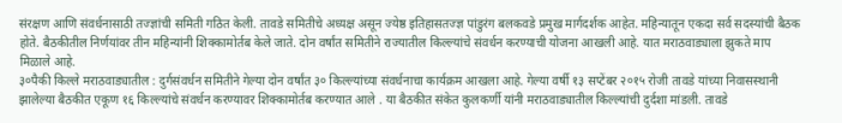संरक्षण आणि संवर्धनासाठी तज्ज्ञांची समिती गठित केली. तावडे समितीचे अध्यक्ष असून ज्येष्ठ इतिहासतज्ज्ञ पांडुरंग बलकवडे प्रमुख मार्गदर्शक आहेत. महिन्यातून एकदा सर्व सदस्यांची बैठक होते. बैठकीतील निर्णयांवर तीन महिन्यांनी शिक्कामोर्तब केले जाते. दोन वर्षांत समितीने राज्यातील किल्ल्यांचे संवर्धन करण्याची योजना आखली आहे. यात मराठवाड्याला झुकते माप मिळाले आहे.
३०पैकी किल्ले मराठवाड्यातील : दुर्गसंवर्धन समितीने गेल्या दोन वर्षांत ३० किल्ल्यांच्या संवर्धनाचा कार्यक्रम आखला आहे. गेल्या वर्षी १३ सप्टेंबर २०१५ रोजी तावडे यांच्या निवासस्थानी झालेल्या बैठकीत एकूण १६ किल्ल्यांचे संवर्धन करण्यावर शिक्कामोर्तब करण्यात आले . या बैठकीत संकेत कुलकर्णी यांनी मराठवाड्यातील किल्ल्यांची दुर्दशा मांडली. तावडे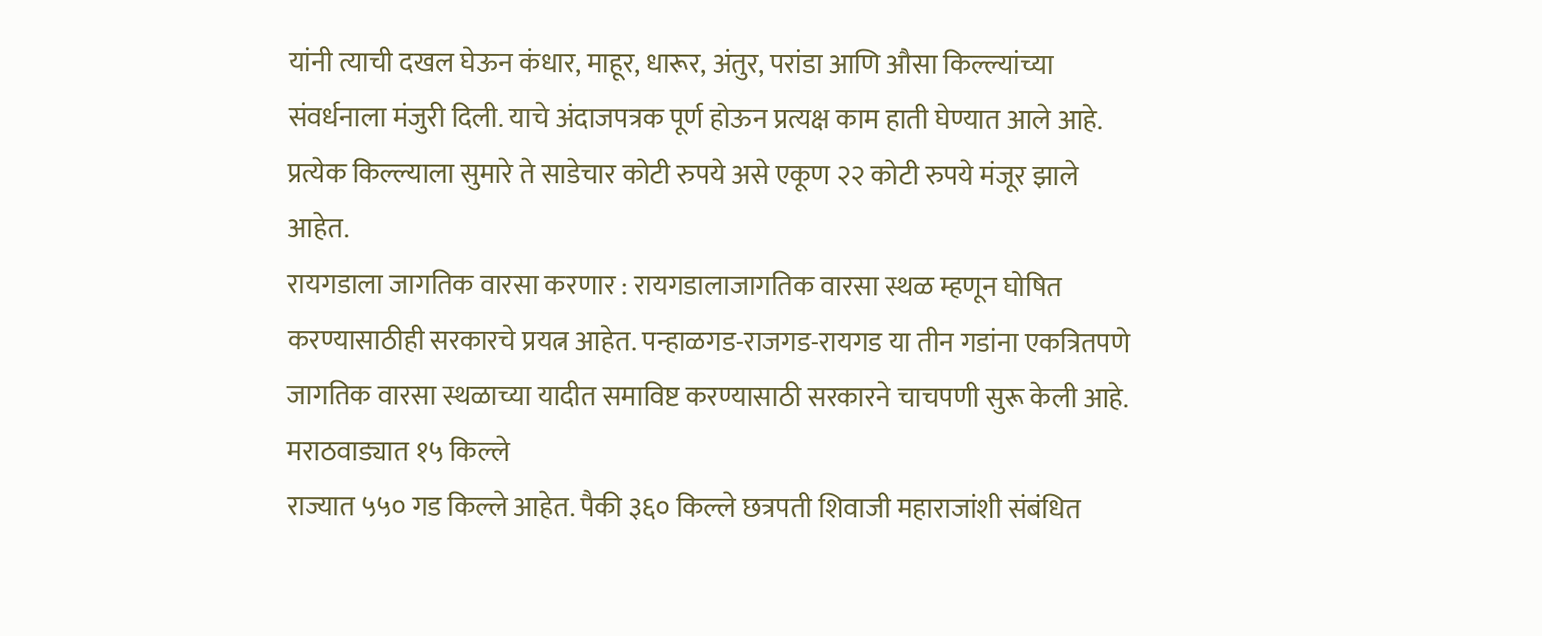यांनी त्याची दखल घेऊन कंधार, माहूर, धारूर, अंतुर, परांडा आणि औसा किल्ल्यांच्या संवर्धनाला मंजुरी दिली. याचे अंदाजपत्रक पूर्ण होऊन प्रत्यक्ष काम हाती घेण्यात आले आहे. प्रत्येक किल्ल्याला सुमारे ते साडेचार कोटी रुपये असे एकूण २२ कोटी रुपये मंजूर झाले आहेत.
रायगडाला जागतिक वारसा करणार : रायगडालाजागतिक वारसा स्थळ म्हणून घोषित करण्यासाठीही सरकारचे प्रयत्न आहेत. पन्हाळगड-राजगड-रायगड या तीन गडांना एकत्रितपणे जागतिक वारसा स्थळाच्या यादीत समाविष्ट करण्यासाठी सरकारने चाचपणी सुरू केली आहे.
मराठवाड्यात १५ किल्ले
राज्यात ५५० गड किल्ले आहेत. पैकी ३६० किल्ले छत्रपती शिवाजी महाराजांशी संबंधित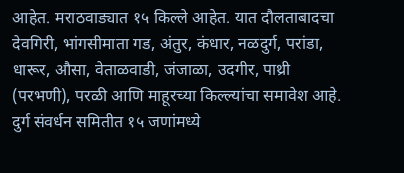आहेत. मराठवाड्यात १५ किल्ले आहेत. यात दौलताबादचा देवगिरी, भांगसीमाता गड, अंतुर, कंधार, नळदुर्ग, परांडा, धारूर, औसा, वेताळवाडी, जंजाळा, उदगीर, पाथ्री (परभणी), परळी आणि माहूरच्या किल्ल्यांचा समावेश आहे. दुर्ग संवर्धन समितीत १५ जणांमध्ये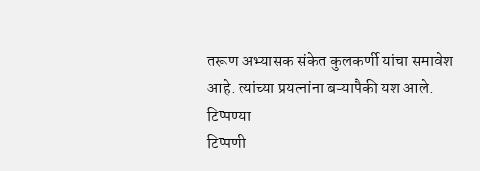तरूण अभ्यासक संकेत कुलकर्णी यांचा समावेश आहे. त्यांच्या प्रयत्नांना बऱ्यापैकी यश आले.
टिप्पण्या
टिप्पणी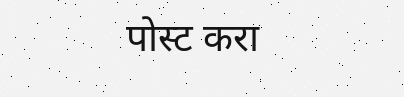पोस्ट करा